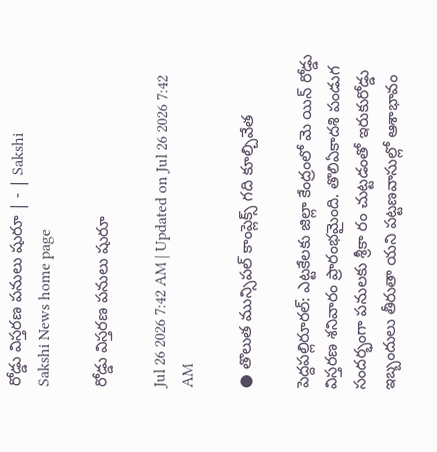రోడ్డు విస్తరణ పనులు షురూ | - | Sakshi
Sakshi News home page

రోడ్డు విస్తరణ పనులు షురూ

Jul 26 2026 7:42 AM | Updated on Jul 26 2026 7:42 AM

● తొలుత మున్సిపల్‌ కాంప్లెక్స్‌ గది కూల్చివేత

పెద్దపల్లిరూరల్‌: ఎట్టకేలకు జిల్లా కేంద్రంలో మె యిన్‌ రోడ్డు విస్తరణ శనివారం ప్రారంభమైంది. తొలిఏకాదశి పండుగ సందర్భంగా పనులకు శ్రీకా రం చుట్టడంతో ఇరుకురోడ్డు ఇబ్బందులు తీరుతా యని పట్టణవాసుల్లో ఆశాభావం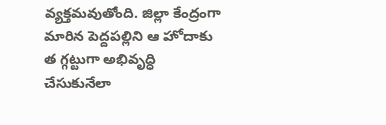వ్యక్తమవుతోంది. జిల్లా కేంద్రంగా మారిన పెద్దపల్లిని ఆ హోదాకు త గ్గట్టుగా అభివృద్ధి చేసుకునేలా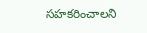సహకరించాలని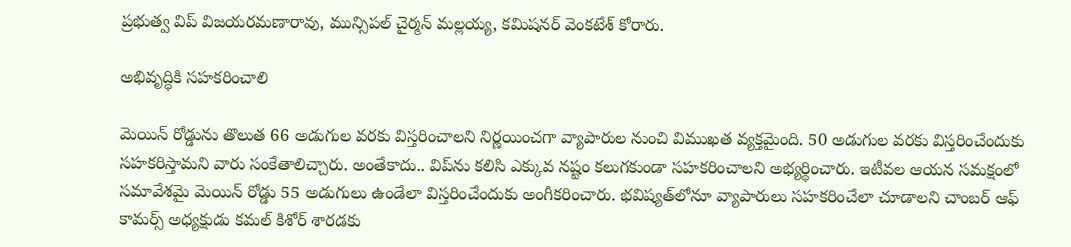ప్రభుత్వ విప్‌ విజయరమణారావు, మున్సిపల్‌ చైర్మన్‌ మల్లయ్య, కమిషనర్‌ వెంకటేశ్‌ కోరారు.

అభివృద్ధికి సహకరించాలి

మెయిన్‌ రోడ్డును తొలుత 66 అడుగుల వరకు విస్తరించాలని నిర్ణయించగా వ్యాపారుల నుంచి విముఖత వ్యక్తమైంది. 50 అడుగుల వరకు విస్తరించేందుకు సహకరిస్తామని వారు సంకేతాలిచ్చారు. అంతేకాదు.. విప్‌ను కలిసి ఎక్కువ నష్టం కలుగకుండా సహకరించాలని అభ్యర్థించారు. ఇటీవల ఆయన సమక్షంలో సమావేశమై మెయిన్‌ రోడ్డు 55 అడుగులు ఉండేలా విస్తరించేందుకు అంగీకరించారు. భవిష్యత్‌లోనూ వ్యాపారులు సహకరించేలా చూడాలని చాంబర్‌ ఆఫ్‌ కామర్స్‌ అధ్యక్షుడు కమల్‌ కిశోర్‌ శారడకు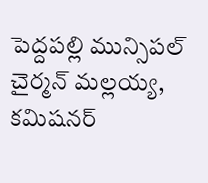పెద్దపల్లి మున్సిపల్‌ చైర్మన్‌ మల్లయ్య, కమిషనర్‌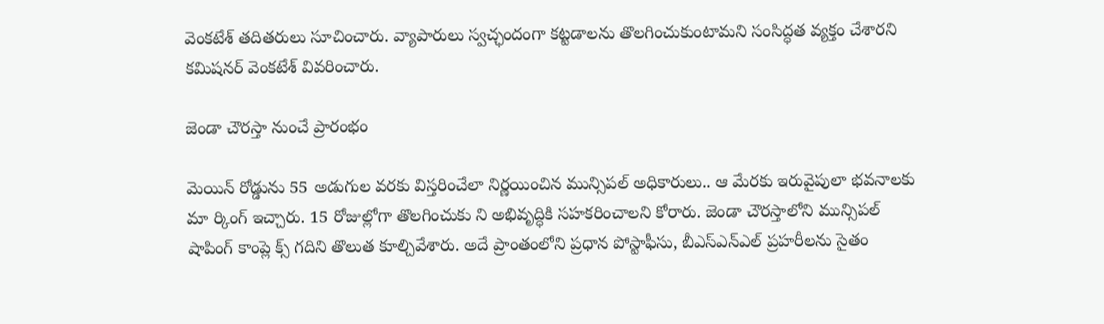వెంకటేశ్‌ తదితరులు సూచించారు. వ్యాపారులు స్వచ్ఛందంగా కట్టడాలను తొలగించుకుంటామని సంసిద్ధత వ్యక్తం చేశారని కమిషనర్‌ వెంకటేశ్‌ వివరించారు.

జెండా చౌరస్తా నుంచే ప్రారంభం

మెయిన్‌ రోడ్డును 55 అడుగుల వరకు విస్తరించేలా నిర్ణయించిన మున్సిపల్‌ అధికారులు.. ఆ మేరకు ఇరువైపులా భవనాలకు మా ర్కింగ్‌ ఇచ్చారు. 15 రోజుల్లోగా తొలగించుకు ని అభివృద్ధికి సహకరించాలని కోరారు. జెండా చౌరస్తాలోని మున్సిపల్‌ షాపింగ్‌ కాంప్లె క్స్‌ గదిని తొలుత కూల్చివేశారు. అదే ప్రాంతంలోని ప్రధాన పోస్టాఫీసు, బీఎస్‌ఎన్‌ఎల్‌ ప్రహరీలను సైతం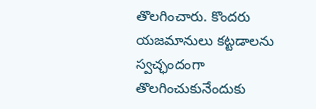తొలగించారు. కొందరు యజమానులు కట్టడాలను స్వచ్ఛందంగా తొలగించుకునేందుకు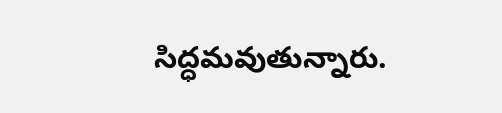సిద్ధమవుతున్నారు.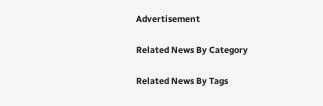Advertisement

Related News By Category

Related News By Tags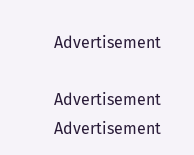Advertisement

Advertisement
Advertisement